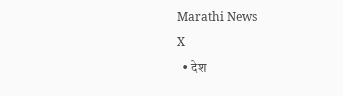Marathi News
X
  • देश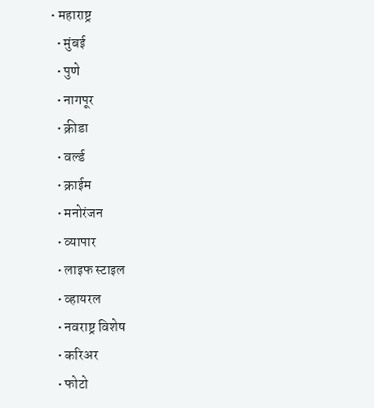• महाराष्ट्र
  • मुंबई
  • पुणे
  • नागपूर
  • क्रीडा
  • वर्ल्ड
  • क्राईम
  • मनोरंजन
  • व्यापार
  • लाइफ स्टाइल
  • व्हायरल
  • नवराष्ट्र विशेष
  • करिअर
  • फोटो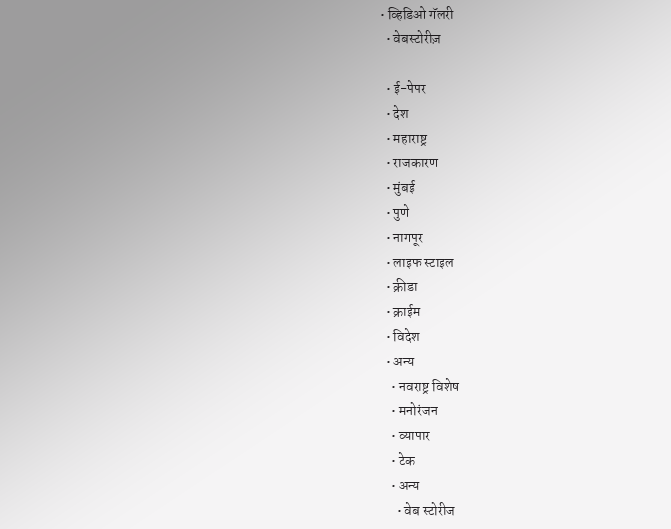• व्हिडिओ गॅलरी
  • वेबस्टोरीज़

  • ई-पेपर
  • देश
  • महाराष्ट्र
  • राजकारण
  • मुंबई
  • पुणे
  • नागपूर
  • लाइफ स्टाइल
  • क्रीडा
  • क्राईम
  • विदेश
  • अन्य
    • नवराष्ट्र विशेष
    • मनोरंजन
    • व्यापार
    • टेक
    • अन्य
      • वेब स्टोरीज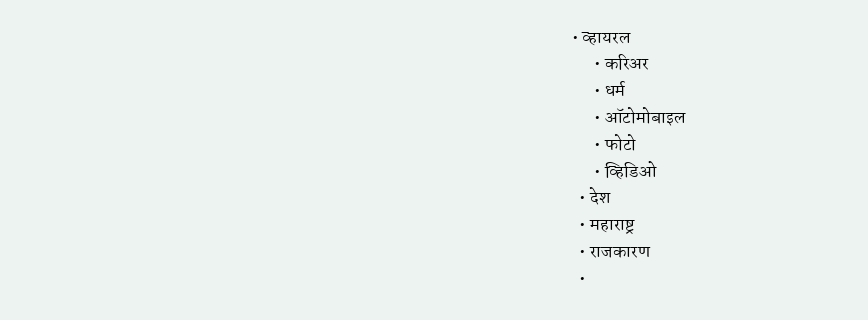• व्हायरल
      • करिअर
      • धर्म
      • ऑटोमोबाइल
      • फोटो
      • व्हिडिओ
  • देश
  • महाराष्ट्र
  • राजकारण
  •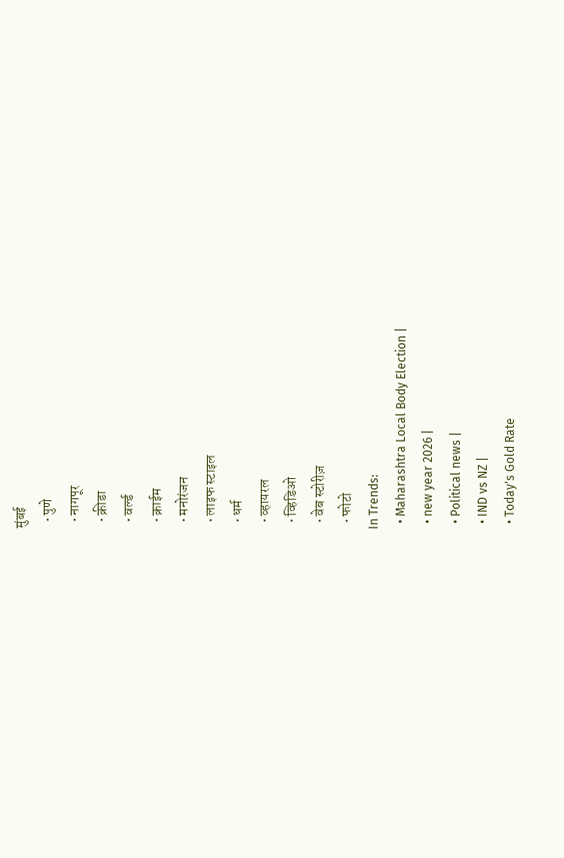मुंबई
  • पुणे
  • नागपूर
  • क्रीडा
  • वर्ल्ड
  • क्राईम
  • मनोरंजन
  • लाइफ स्टाइल
  • धर्म
  • व्हायरल
  • व्हिडिओ
  • वेब स्टोरीज़
  • फोटो
In Trends:
  • Maharashtra Local Body Election |
  • new year 2026 |
  • Political news |
  • IND vs NZ |
  • Today's Gold Rate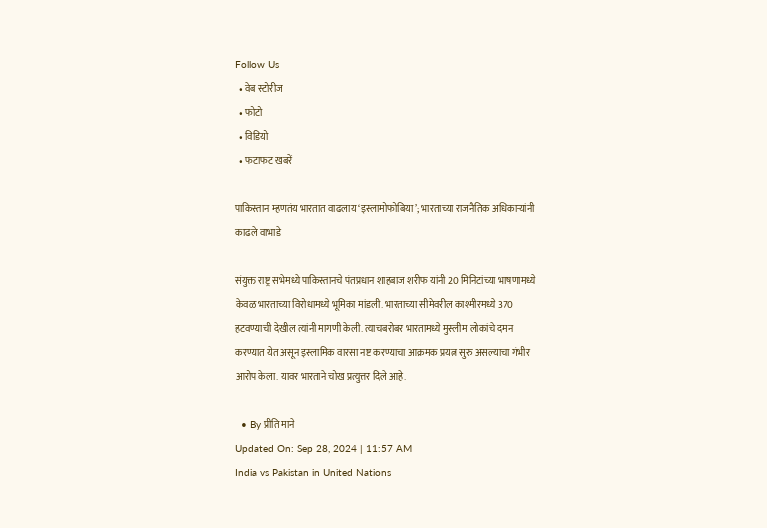Follow Us
  • वेब स्टोरीज
  • फोटो
  • विडियो
  • फटाफट खबरें

पाकिस्तान म्हणतंय भारतात वाढलाय ‘इस्लामोफोबिया’; भारताच्या राजनैतिक अधिकाऱ्यांनी काढले वाभाडे

संयुक्त राष्ट्र सभेमध्ये पाकिस्तानचे पंतप्रधान शाहबाज शरीफ यांनी 20 मिनिटांच्या भाषणामध्ये केवळ भारताच्या विरोधामध्ये भूमिका मांडली. भारताच्या सीमेवरील काश्मीरमध्ये 370 हटवण्याची देखील त्यांनी मागणी केली. त्याचबरोबर भारतामध्ये मुस्लीम लोकांचे दमन करण्यात येत असून इस्लामिक वारसा नष्ट करण्याचा आक्रमक प्रयत्न सुरु असल्याचा गंभीर आरोप केला. यावर भारताने चोख प्रत्युत्तर दिले आहे.

  • By प्रीति माने
Updated On: Sep 28, 2024 | 11:57 AM
India vs Pakistan in United Nations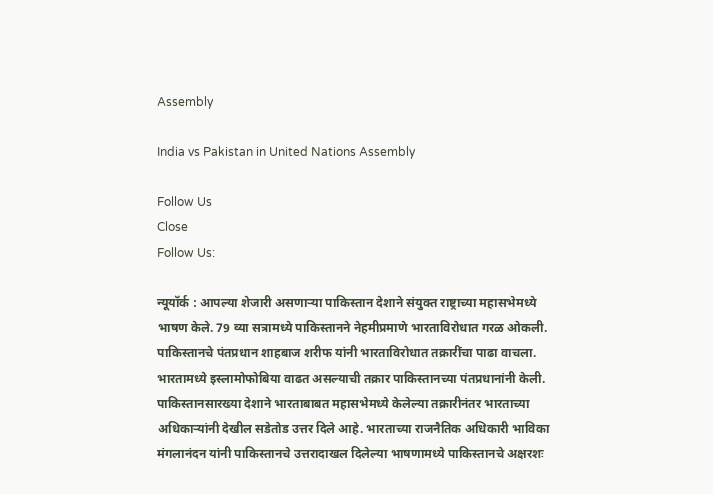Assembly

India vs Pakistan in United Nations Assembly

Follow Us
Close
Follow Us:

न्यूयॉर्क : आपल्या शेजारी असणाऱ्या पाकिस्तान देशाने संयुक्त राष्ट्राच्या महासभेमध्ये भाषण केले. 79 व्या सत्रामध्ये पाकिस्तानने नेहमीप्रमाणे भारताविरोधात गरळ ओकली. पाकिस्तानचे पंतप्रधान शाहबाज शरीफ यांनी भारताविरोधात तक्रारींचा पाढा वाचला. भारतामध्ये इस्लामोफोबिया वाढत असल्याची तक्रार पाकिस्तानच्या पंतप्रधानांनी केली. पाकिस्तानसारख्या देशाने भारताबाबत महासभेमध्ये केलेल्या तक्रारीनंतर भारताच्या अधिकाऱ्यांनी देखील सडेतोड उत्तर दिले आहे. भारताच्या राजनैतिक अधिकारी भाविका मंगलानंदन यांनी पाकिस्तानचे उत्तरादाखल दिलेल्या भाषणामध्ये पाकिस्तानचे अक्षरशः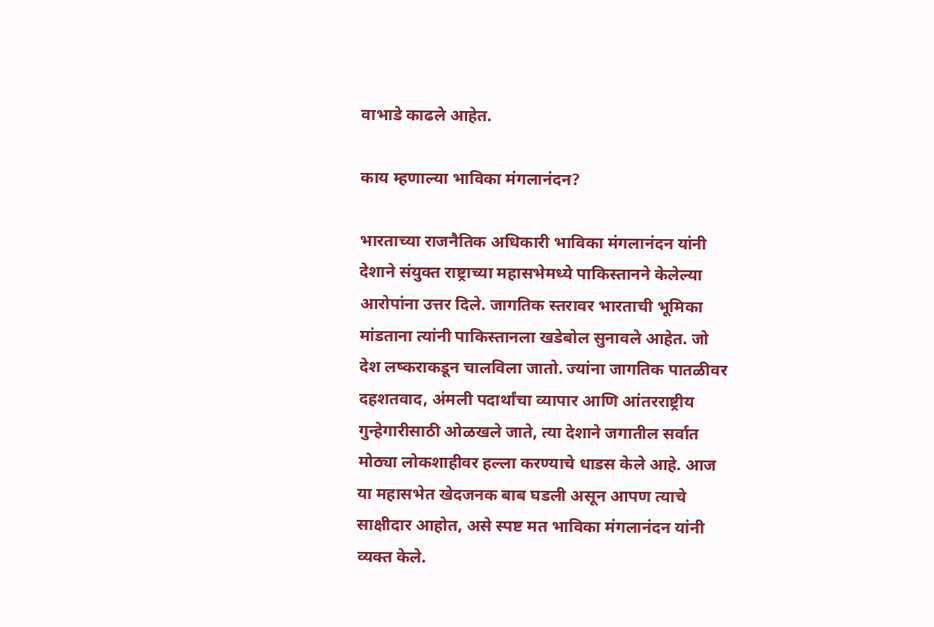वाभाडे काढले आहेत.

काय म्हणाल्या भाविका मंगलानंदन?

भारताच्या राजनैतिक अधिकारी भाविका मंगलानंदन यांनी देशाने संयुक्त राष्ट्राच्या महासभेमध्ये पाकिस्तानने केलेल्या आरोपांना उत्तर दिले. जागतिक स्तरावर भारताची भूमिका मांडताना त्यांनी पाकिस्तानला खडेबोल सुनावले आहेत. जो देश लष्कराकडून चालविला जातो. ज्यांना जागतिक पातळीवर दहशतवाद, अंमली पदार्थांचा व्यापार आणि आंतरराष्ट्रीय गुन्हेगारीसाठी ओळखले जाते, त्या देशाने जगातील सर्वात मोठ्या लोकशाहीवर हल्ला करण्याचे धाडस केले आहे. आज या महासभेत खेदजनक बाब घडली असून आपण त्याचे साक्षीदार आहोत, असे स्पष्ट मत भाविका मंगलानंदन यांनी व्यक्त केले.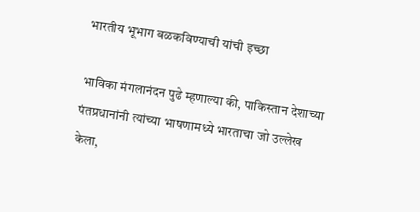भारतीय भूभाग बळकविण्याची यांची इच्छा

भाविका मंगलानंदन पुढे म्हणाल्या की, पाकिस्तान देशाच्या पंतप्रधानांनी त्यांच्या भाषणामध्ये भारताचा जो उल्लेख केला,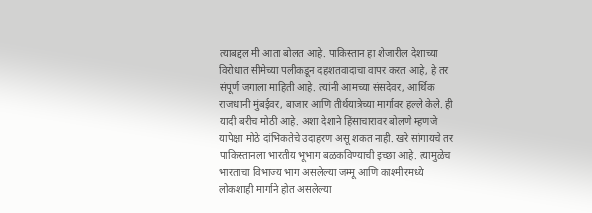त्याबद्दल मी आता बोलत आहे. पाकिस्तान हा शेजारील देशाच्या विरोधात सीमेच्या पलीकडून दहशतवादाचा वापर करत आहे, हे तर संपूर्ण जगाला माहिती आहे. त्यांनी आमच्या संसदेवर, आर्थिक राजधानी मुंबईवर, बाजार आणि तीर्थयात्रेच्या मार्गावर हल्ले केले. ही यादी बरीच मोठी आहे. अशा देशाने हिंसाचारावर बोलणे म्हणजे यापेक्षा मोठे दांभिकतेचे उदाहरण असू शकत नाही. खरे सांगायचे तर पाकिस्तानला भारतीय भूभाग बळकविण्याची इच्छा आहे. त्यामुळेच भारताचा विभाज्य भाग असलेल्या जम्मू आणि काश्मीरमध्ये लोकशाही मार्गाने होत असलेल्या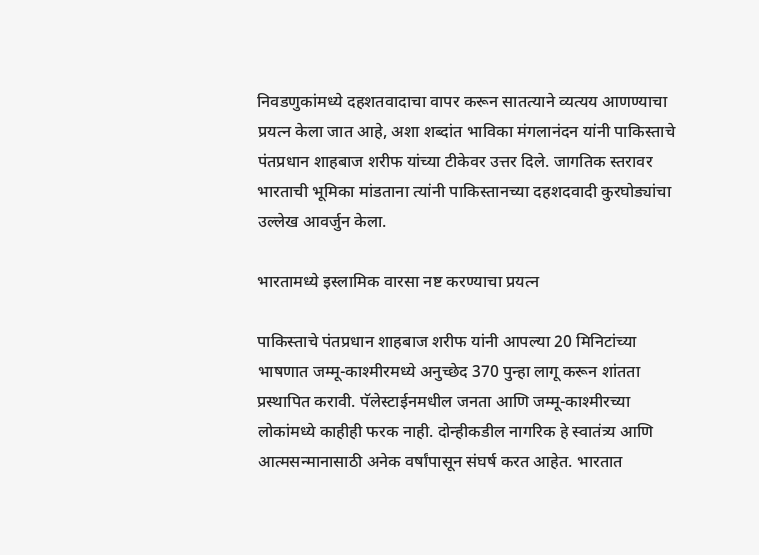निवडणुकांमध्ये दहशतवादाचा वापर करून सातत्याने व्यत्यय आणण्याचा प्रयत्न केला जात आहे, अशा शब्दांत भाविका मंगलानंदन यांनी पाकिस्ताचे पंतप्रधान शाहबाज शरीफ यांच्या टीकेवर उत्तर दिले. जागतिक स्तरावर भारताची भूमिका मांडताना त्यांनी पाकिस्तानच्या दहशदवादी कुरघोड्यांचा उल्लेख आवर्जुन केला.

भारतामध्ये इस्लामिक वारसा नष्ट करण्याचा प्रयत्न

पाकिस्ताचे पंतप्रधान शाहबाज शरीफ यांनी आपल्या 20 मिनिटांच्या भाषणात जम्मू-काश्मीरमध्ये अनुच्छेद 370 पुन्हा लागू करून शांतता प्रस्थापित करावी. पॅलेस्टाईनमधील जनता आणि जम्मू-काश्मीरच्या लोकांमध्ये काहीही फरक नाही. दोन्हीकडील नागरिक हे स्वातंत्र्य आणि आत्मसन्मानासाठी अनेक वर्षांपासून संघर्ष करत आहेत. भारतात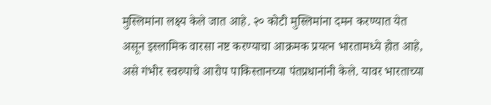मुस्लिमांना लक्ष्य केले जात आहे. २० कोटी मुस्लिमांना दमन करण्यात येत असून इस्लामिक वारसा नष्ट करण्याचा आक्रमक प्रयत्न भारतामध्ये होत आहे, असे गंभीर स्वरुपाचे आरोप पाकिस्तानच्या पंतप्रधानांनी केले. यावर भारताच्या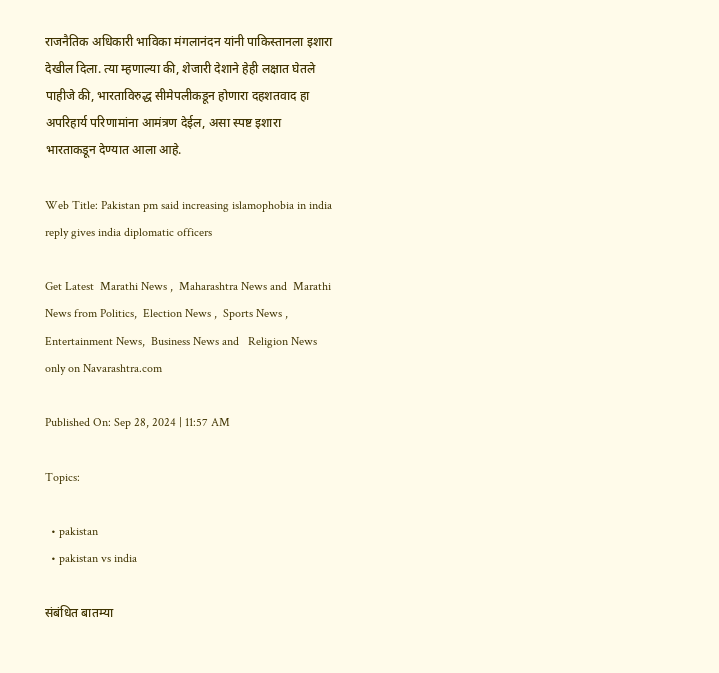राजनैतिक अधिकारी भाविका मंगलानंदन यांनी पाकिस्तानला इशारा देखील दिला. त्या म्हणाल्या की, शेजारी देशाने हेही लक्षात घेतले पाहीजे की, भारताविरुद्ध सीमेपलीकडून होणारा दहशतवाद हा अपरिहार्य परिणामांना आमंत्रण देईल, असा स्पष्ट इशारा भारताकडून देण्यात आला आहे.

Web Title: Pakistan pm said increasing islamophobia in india reply gives india diplomatic officers

Get Latest  Marathi News ,  Maharashtra News and  Marathi News from Politics,  Election News ,  Sports News ,  Entertainment News,  Business News and   Religion News  only on Navarashtra.com

Published On: Sep 28, 2024 | 11:57 AM

Topics:

  • pakistan
  • pakistan vs india

संबंधित बातम्या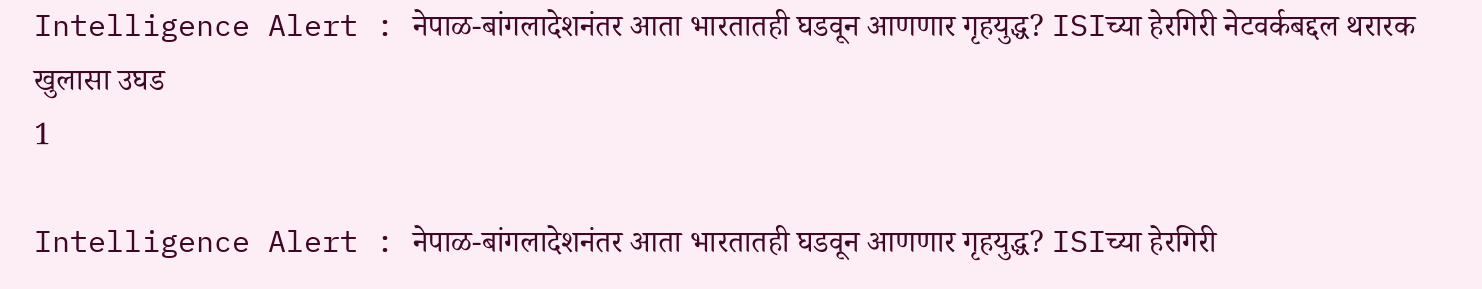Intelligence Alert : नेपाळ-बांगलादेशनंतर आता भारतातही घडवून आणणार गृहयुद्ध? ISIच्या हेरगिरी नेटवर्कबद्दल थरारक खुलासा उघड
1

Intelligence Alert : नेपाळ-बांगलादेशनंतर आता भारतातही घडवून आणणार गृहयुद्ध? ISIच्या हेरगिरी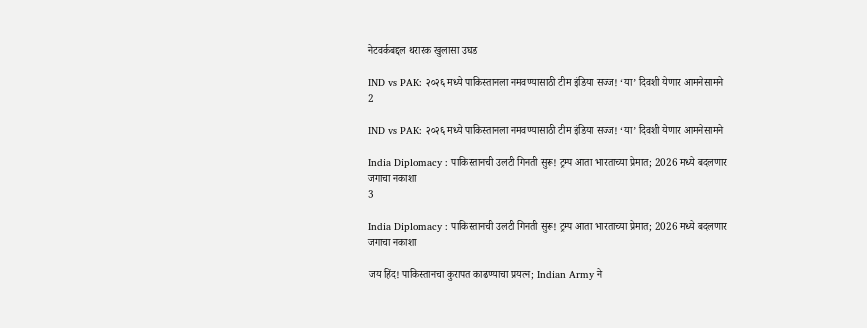नेटवर्कबद्दल थरारक खुलासा उघड

IND vs PAK: २०२६ मध्ये पाकिस्तानला नमवण्यासाठी टीम इंडिया सज्ज! ‘या’ दिवशी येणार आमनेसामने
2

IND vs PAK: २०२६ मध्ये पाकिस्तानला नमवण्यासाठी टीम इंडिया सज्ज! ‘या’ दिवशी येणार आमनेसामने

India Diplomacy : पाकिस्तानची उलटी गिनती सुरू! ट्रम्प आता भारताच्या प्रेमात; 2026 मध्ये बदलणार जगाचा नकाशा
3

India Diplomacy : पाकिस्तानची उलटी गिनती सुरू! ट्रम्प आता भारताच्या प्रेमात; 2026 मध्ये बदलणार जगाचा नकाशा

जय हिंद! पाकिस्तानचा कुरापत काढण्याचा प्रयत्न; Indian Army ने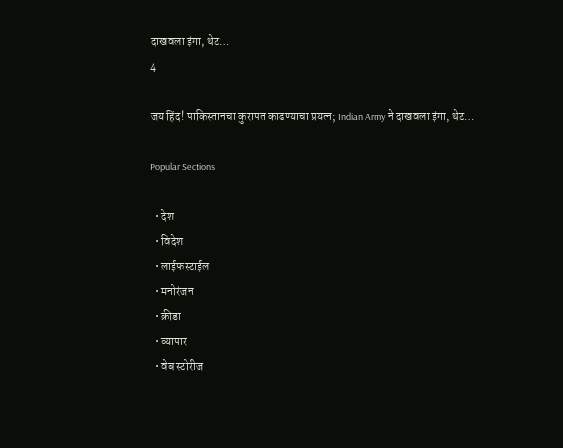दाखवला इंगा, थेट…
4

जय हिंद! पाकिस्तानचा कुरापत काढण्याचा प्रयत्न; Indian Army ने दाखवला इंगा, थेट…

Popular Sections

  • देश
  • विदेश
  • लाईफस्टाईल
  • मनोरंजन
  • क्रीडा
  • व्यापार
  • वेब स्टोरीज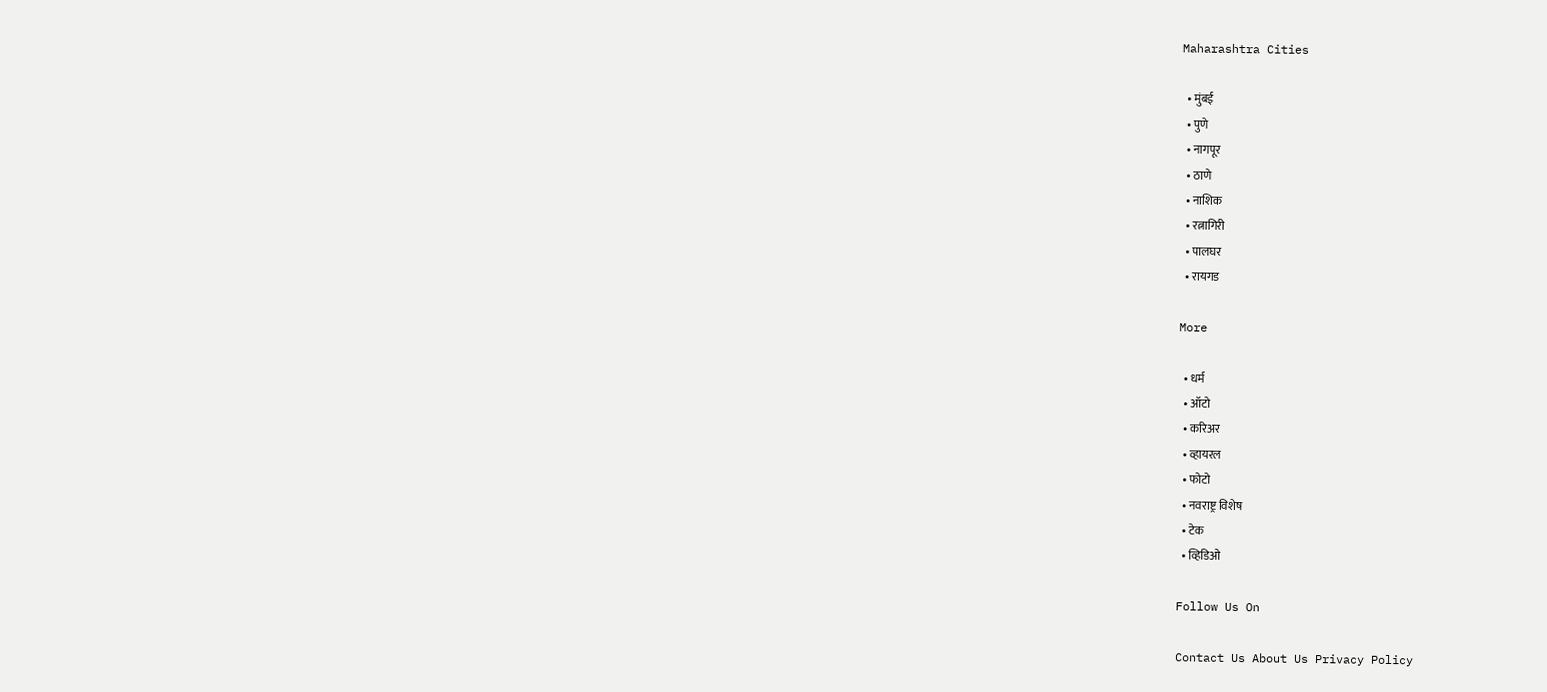Maharashtra Cities

  • मुंबई
  • पुणे
  • नागपूर
  • ठाणे
  • नाशिक
  • रत्नागिरी
  • पालघर
  • रायगड

More

  • धर्म
  • ऑटो
  • करिअर
  • व्हायरल
  • फोटो
  • नवराष्ट्र विशेष
  • टेक
  • व्हिडिओ

Follow Us On

Contact Us About Us Privacy Policy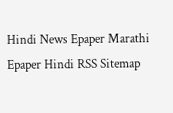Hindi News Epaper Marathi Epaper Hindi RSS Sitemap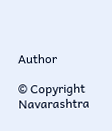Author

© Copyright Navarashtra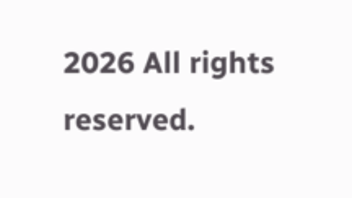2026 All rights reserved.